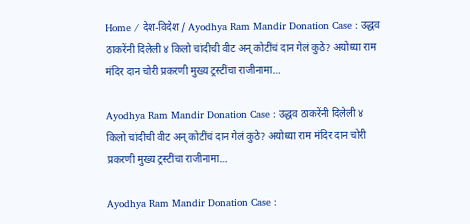Home / देश-विदेश / Ayodhya Ram Mandir Donation Case : उद्धव ठाकरेंनी दिलेली ४ किलो चांदीची वीट अन् कोटींचं दान गेलं कुठे? अयोध्या राम मंदिर दान चोरी प्रकरणी मुख्य ट्रस्टींचा राजीनामा…

Ayodhya Ram Mandir Donation Case : उद्धव ठाकरेंनी दिलेली ४ किलो चांदीची वीट अन् कोटींचं दान गेलं कुठे? अयोध्या राम मंदिर दान चोरी प्रकरणी मुख्य ट्रस्टींचा राजीनामा…

Ayodhya Ram Mandir Donation Case :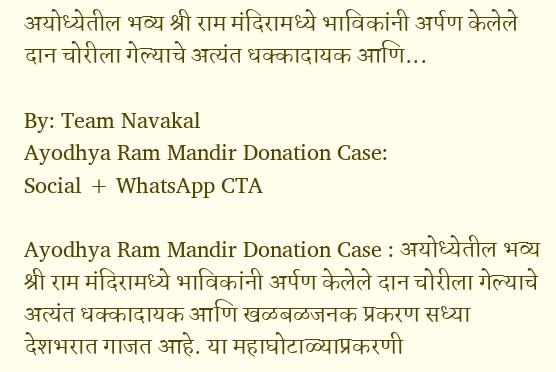अयोध्येतील भव्य श्री राम मंदिरामध्ये भाविकांनी अर्पण केलेले दान चोरीला गेल्याचे अत्यंत धक्कादायक आणि...

By: Team Navakal
Ayodhya Ram Mandir Donation Case:
Social + WhatsApp CTA

Ayodhya Ram Mandir Donation Case : अयोध्येतील भव्य श्री राम मंदिरामध्ये भाविकांनी अर्पण केलेले दान चोरीला गेल्याचे अत्यंत धक्कादायक आणि खळबळजनक प्रकरण सध्या देशभरात गाजत आहे. या महाघोटाळ्याप्रकरणी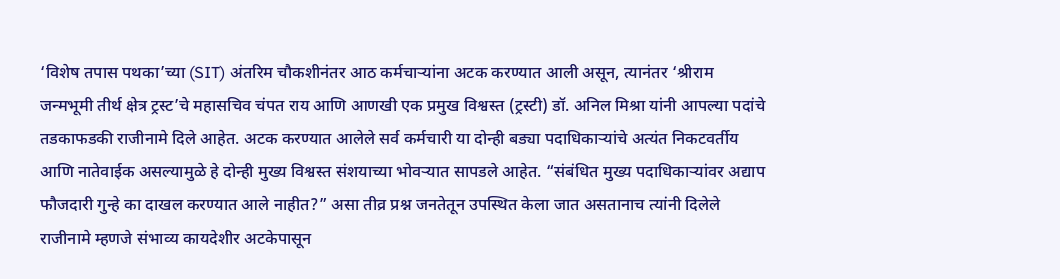‘विशेष तपास पथका’च्या (SIT) अंतरिम चौकशीनंतर आठ कर्मचाऱ्यांना अटक करण्यात आली असून, त्यानंतर ‘श्रीराम जन्मभूमी तीर्थ क्षेत्र ट्रस्ट’चे महासचिव चंपत राय आणि आणखी एक प्रमुख विश्वस्त (ट्रस्टी) डॉ. अनिल मिश्रा यांनी आपल्या पदांचे तडकाफडकी राजीनामे दिले आहेत. अटक करण्यात आलेले सर्व कर्मचारी या दोन्ही बड्या पदाधिकाऱ्यांचे अत्यंत निकटवर्तीय आणि नातेवाईक असल्यामुळे हे दोन्ही मुख्य विश्वस्त संशयाच्या भोवऱ्यात सापडले आहेत. “संबंधित मुख्य पदाधिकाऱ्यांवर अद्याप फौजदारी गुन्हे का दाखल करण्यात आले नाहीत?” असा तीव्र प्रश्न जनतेतून उपस्थित केला जात असतानाच त्यांनी दिलेले राजीनामे म्हणजे संभाव्य कायदेशीर अटकेपासून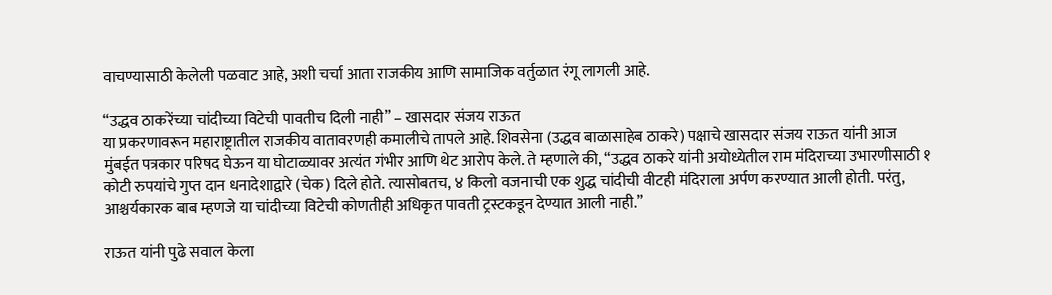वाचण्यासाठी केलेली पळवाट आहे, अशी चर्चा आता राजकीय आणि सामाजिक वर्तुळात रंगू लागली आहे.

“उद्धव ठाकरेंच्या चांदीच्या विटेची पावतीच दिली नाही” – खासदार संजय राऊत
या प्रकरणावरून महाराष्ट्रातील राजकीय वातावरणही कमालीचे तापले आहे. शिवसेना (उद्धव बाळासाहेब ठाकरे) पक्षाचे खासदार संजय राऊत यांनी आज मुंबईत पत्रकार परिषद घेऊन या घोटाळ्यावर अत्यंत गंभीर आणि थेट आरोप केले. ते म्हणाले की, “उद्धव ठाकरे यांनी अयोध्येतील राम मंदिराच्या उभारणीसाठी १ कोटी रुपयांचे गुप्त दान धनादेशाद्वारे (चेक) दिले होते. त्यासोबतच, ४ किलो वजनाची एक शुद्ध चांदीची वीटही मंदिराला अर्पण करण्यात आली होती. परंतु, आश्चर्यकारक बाब म्हणजे या चांदीच्या विटेची कोणतीही अधिकृत पावती ट्रस्टकडून देण्यात आली नाही.”

राऊत यांनी पुढे सवाल केला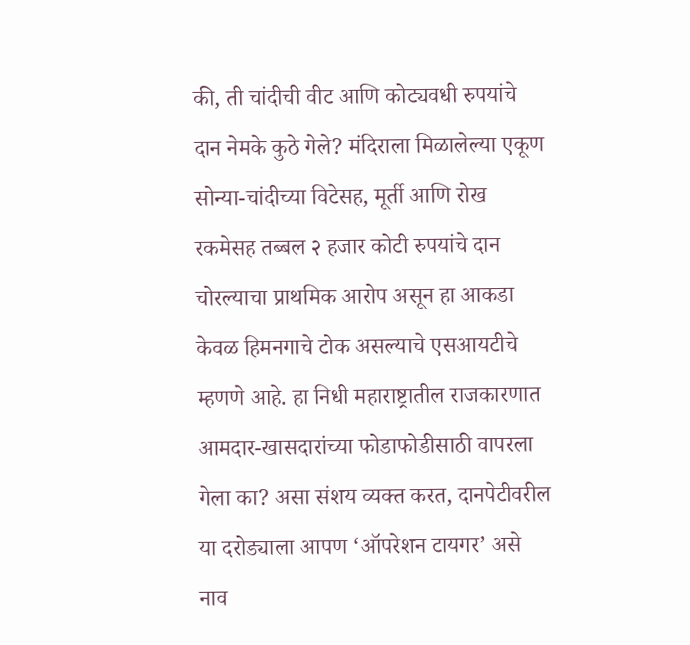की, ती चांदीची वीट आणि कोट्यवधी रुपयांचे दान नेमके कुठे गेले? मंदिराला मिळालेल्या एकूण सोन्या-चांदीच्या विटेसह, मूर्ती आणि रोख रकमेसह तब्बल २ हजार कोटी रुपयांचे दान चोरल्याचा प्राथमिक आरोप असून हा आकडा केवळ हिमनगाचे टोक असल्याचे एसआयटीचे म्हणणे आहे. हा निधी महाराष्ट्रातील राजकारणात आमदार-खासदारांच्या फोडाफोडीसाठी वापरला गेला का? असा संशय व्यक्त करत, दानपेटीवरील या दरोड्याला आपण ‘ऑपरेशन टायगर’ असे नाव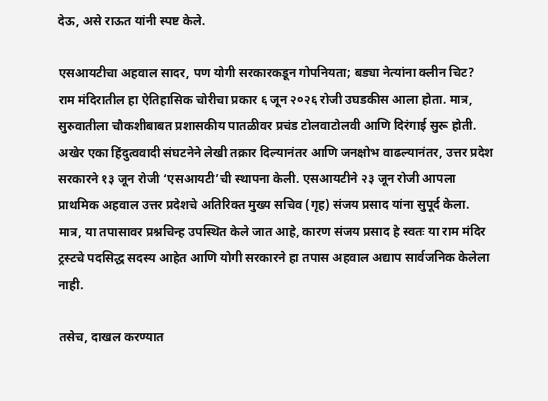देऊ, असे राऊत यांनी स्पष्ट केले.

एसआयटीचा अहवाल सादर, पण योगी सरकारकडून गोपनियता; बड्या नेत्यांना क्लीन चिट?
राम मंदिरातील हा ऐतिहासिक चोरीचा प्रकार ६ जून २०२६ रोजी उघडकीस आला होता. मात्र, सुरुवातीला चौकशीबाबत प्रशासकीय पातळीवर प्रचंड टोलवाटोलवी आणि दिरंगाई सुरू होती. अखेर एका हिंदुत्ववादी संघटनेने लेखी तक्रार दिल्यानंतर आणि जनक्षोभ वाढल्यानंतर, उत्तर प्रदेश सरकारने १३ जून रोजी ‘एसआयटी’ची स्थापना केली. एसआयटीने २३ जून रोजी आपला प्राथमिक अहवाल उत्तर प्रदेशचे अतिरिक्त मुख्य सचिव (गृह) संजय प्रसाद यांना सुपूर्द केला. मात्र, या तपासावर प्रश्नचिन्ह उपस्थित केले जात आहे, कारण संजय प्रसाद हे स्वतः या राम मंदिर ट्रस्टचे पदसिद्ध सदस्य आहेत आणि योगी सरकारने हा तपास अहवाल अद्याप सार्वजनिक केलेला नाही.

तसेच, दाखल करण्यात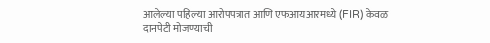आलेल्या पहिल्या आरोपपत्रात आणि एफआयआरमध्ये (FIR) केवळ दानपेटी मोजण्याची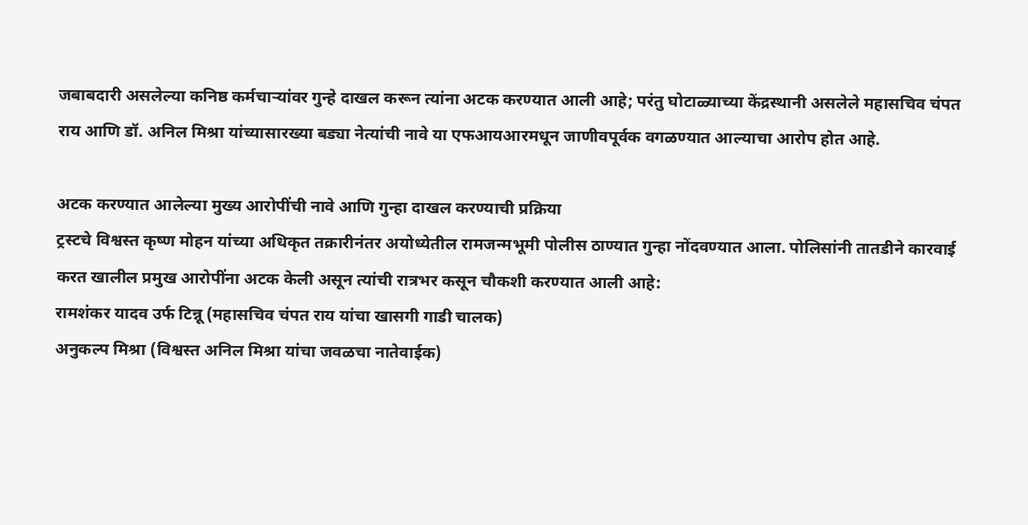जबाबदारी असलेल्या कनिष्ठ कर्मचाऱ्यांवर गुन्हे दाखल करून त्यांना अटक करण्यात आली आहे; परंतु घोटाळ्याच्या केंद्रस्थानी असलेले महासचिव चंपत राय आणि डॉ. अनिल मिश्रा यांच्यासारख्या बड्या नेत्यांची नावे या एफआयआरमधून जाणीवपूर्वक वगळण्यात आल्याचा आरोप होत आहे.

अटक करण्यात आलेल्या मुख्य आरोपींची नावे आणि गुन्हा दाखल करण्याची प्रक्रिया
ट्रस्टचे विश्वस्त कृष्ण मोहन यांच्या अधिकृत तक्रारीनंतर अयोध्येतील रामजन्मभूमी पोलीस ठाण्यात गुन्हा नोंदवण्यात आला. पोलिसांनी तातडीने कारवाई करत खालील प्रमुख आरोपींना अटक केली असून त्यांची रात्रभर कसून चौकशी करण्यात आली आहे:
रामशंकर यादव उर्फ टिन्नू (महासचिव चंपत राय यांचा खासगी गाडी चालक)
अनुकल्प मिश्रा (विश्वस्त अनिल मिश्रा यांचा जवळचा नातेवाईक)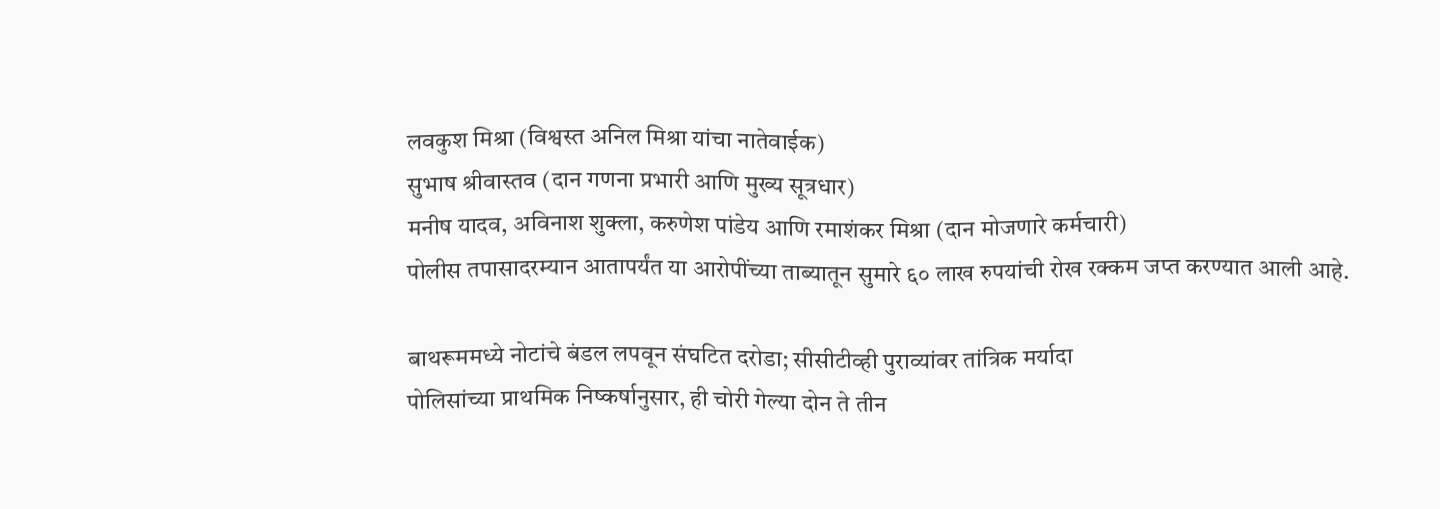लवकुश मिश्रा (विश्वस्त अनिल मिश्रा यांचा नातेवाईक)
सुभाष श्रीवास्तव (दान गणना प्रभारी आणि मुख्य सूत्रधार)
मनीष यादव, अविनाश शुक्ला, करुणेश पांडेय आणि रमाशंकर मिश्रा (दान मोजणारे कर्मचारी)
पोलीस तपासादरम्यान आतापर्यंत या आरोपींच्या ताब्यातून सुमारे ६० लाख रुपयांची रोख रक्कम जप्त करण्यात आली आहे.

बाथरूममध्ये नोटांचे बंडल लपवून संघटित दरोडा; सीसीटीव्ही पुराव्यांवर तांत्रिक मर्यादा
पोलिसांच्या प्राथमिक निष्कर्षानुसार, ही चोरी गेल्या दोन ते तीन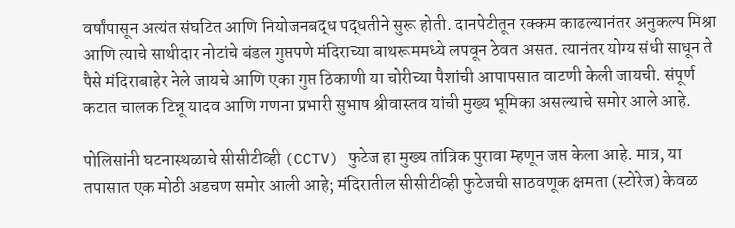वर्षांपासून अत्यंत संघटित आणि नियोजनबद्ध पद्धतीने सुरू होती. दानपेटीतून रक्कम काढल्यानंतर अनुकल्प मिश्रा आणि त्याचे साथीदार नोटांचे बंडल गुप्तपणे मंदिराच्या बाथरूममध्ये लपवून ठेवत असत. त्यानंतर योग्य संधी साधून ते पैसे मंदिराबाहेर नेले जायचे आणि एका गुप्त ठिकाणी या चोरीच्या पैशांची आपापसात वाटणी केली जायची. संपूर्ण कटात चालक टिन्नू यादव आणि गणना प्रभारी सुभाष श्रीवास्तव यांची मुख्य भूमिका असल्याचे समोर आले आहे.

पोलिसांनी घटनास्थळाचे सीसीटीव्ही (CCTV) फुटेज हा मुख्य तांत्रिक पुरावा म्हणून जप्त केला आहे. मात्र, या तपासात एक मोठी अडचण समोर आली आहे; मंदिरातील सीसीटीव्ही फुटेजची साठवणूक क्षमता (स्टोरेज) केवळ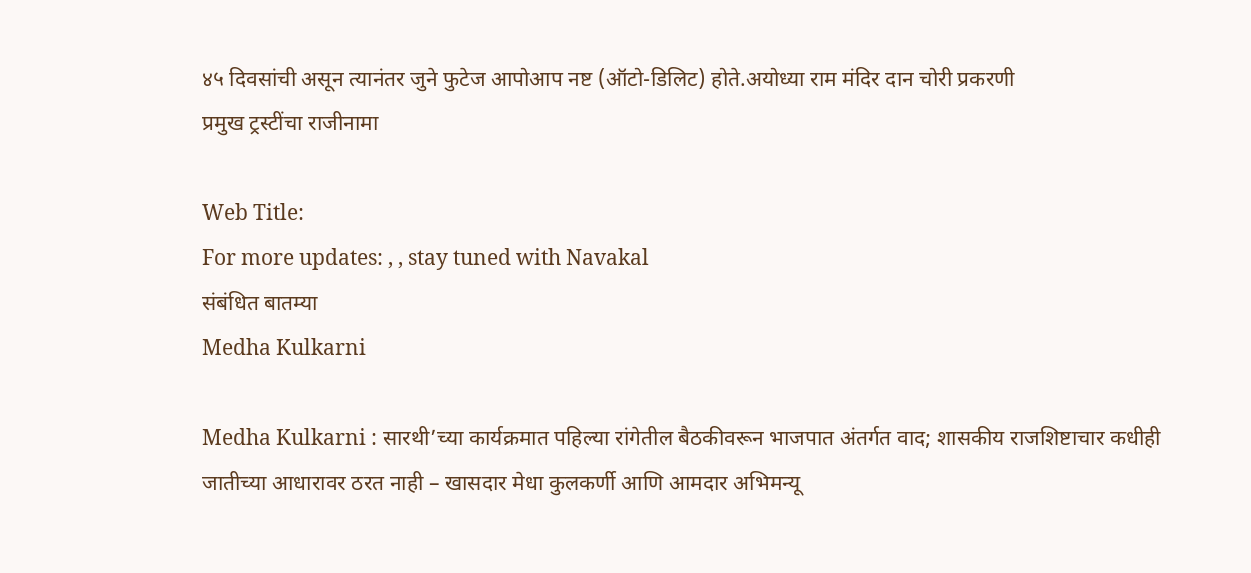४५ दिवसांची असून त्यानंतर जुने फुटेज आपोआप नष्ट (ऑटो-डिलिट) होते.अयोध्या राम मंदिर दान चोरी प्रकरणी
प्रमुख ट्रस्टींचा राजीनामा

Web Title:
For more updates: , , stay tuned with Navakal
संबंधित बातम्या
Medha Kulkarni

Medha Kulkarni : सारथी’च्या कार्यक्रमात पहिल्या रांगेतील बैठकीवरून भाजपात अंतर्गत वाद; शासकीय राजशिष्टाचार कधीही जातीच्या आधारावर ठरत नाही – खासदार मेधा कुलकर्णी आणि आमदार अभिमन्यू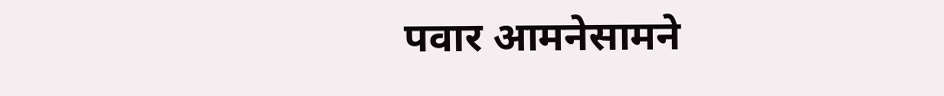पवार आमनेसामने